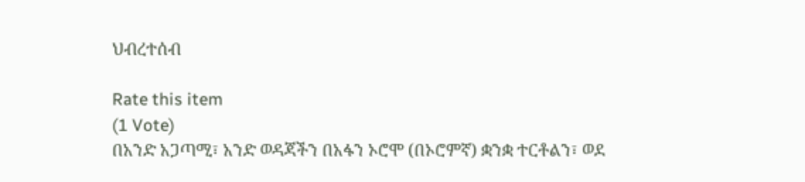ህብረተሰብ

Rate this item
(1 Vote)
በአንድ አጋጣሚ፣ አንድ ወዳጃችን በአፋን ኦሮሞ (በኦሮምኛ) ቋንቋ ተርቶልን፣ ወደ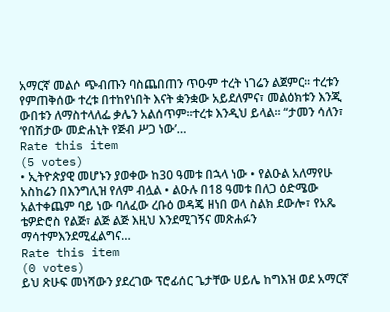አማርኛ መልሶ ጭብጡን ባስጨበጠን ጥዑም ተረት ነገሬን ልጀምር፡፡ ተረቱን የምጠቅሰው ተረቱ በተከየነበት እናት ቋንቋው አይደለምና፣ መልዕክቱን እንጂ ውበቱን ለማስተላለፌ ቃሌን አልሰጥም፡፡ተረቱ እንዲህ ይላል፡፡ “ታመን ሳለን፣ ‘የበሽታው መድሐኒት የጅብ ሥጋ ነው’…
Rate this item
(5 votes)
• ኢትዮጵያዊ መሆኑን ያወቀው ከ30 ዓመቱ በኋላ ነው • የልዑል አለማየሁ አስከሬን በእንግሊዝ የለም ብሏል • ልዑሉ በ18 ዓመቱ በለጋ ዕድሜው አልተቀጨም ባይ ነው ባለፈው ረቡዕ ወዳጄ ዘነበ ወላ ስልክ ደውሎ፣ የአጼ ቴዎድሮስ የልጅ፣ ልጅ ልጅ እዚህ እንደሚገኝና መጽሐፉን ማሳተምእንደሚፈልግና…
Rate this item
(0 votes)
ይህ ጽሁፍ መነሻውን ያደረገው ፕሮፊሰር ጌታቸው ሀይሌ ከግእዝ ወደ አማርኛ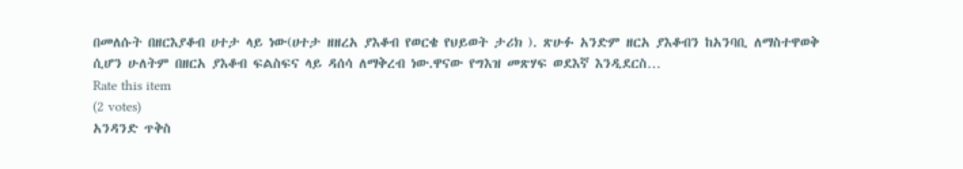በመለሱት በዘርእያቆብ ሀተታ ላይ ነው(ሀተታ ዘዘረአ ያእቆብ የወርቄ የህይወት ታሪክ ). ጽሁፉ አንድም ዘርአ ያእቆብን ከአንባቢ ለማስተዋወቅ ሲሆን ሁለትም በዘርአ ያእቆብ ፍልስፍና ላይ ዳሰሳ ለማቅረብ ነው.ዋናው የግእዝ መጽሃፍ ወደእኛ እንዲደርስ…
Rate this item
(2 votes)
አንዳንድ ጥቅስ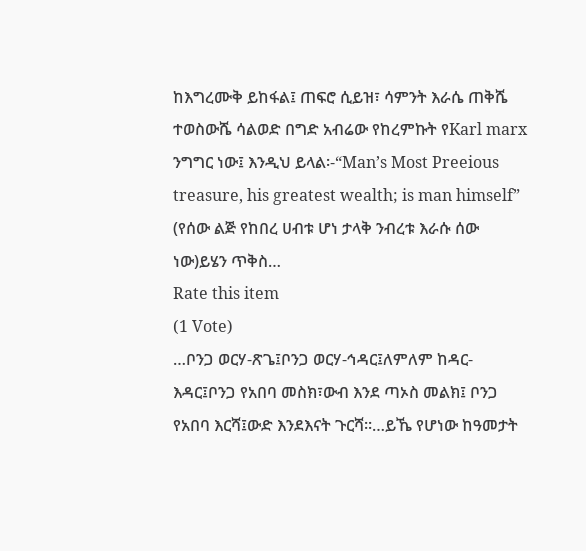ከእግረሙቅ ይከፋል፤ ጠፍሮ ሲይዝ፣ ሳምንት እራሴ ጠቅሼ ተወስውሼ ሳልወድ በግድ አብሬው የከረምኩት የKarl marx ንግግር ነው፤ እንዲህ ይላል፡-“Man’s Most Preeious treasure, his greatest wealth; is man himself” (የሰው ልጅ የከበረ ሀብቱ ሆነ ታላቅ ንብረቱ እራሱ ሰው ነው)ይሄን ጥቅስ…
Rate this item
(1 Vote)
…ቦንጋ ወርሃ-ጽጌ፤ቦንጋ ወርሃ-ኅዳር፤ለምለም ከዳር-እዳር፤ቦንጋ የአበባ መስክ፣ውብ እንደ ጣኦስ መልክ፤ ቦንጋ የአበባ እርሻ፤ውድ እንደእናት ጉርሻ፡፡…ይኼ የሆነው ከዓመታት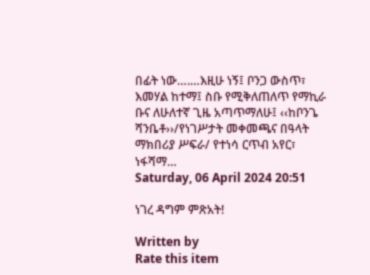በፊት ነው….…እዚሁ ነኝ፤ ቦንጋ ውስጥ፣ እመሃል ከተማ፤ ስቡ የሚቅለጠለጥ የማኪራ ቡና ለሁለተኛ ጊዜ አጣጥማለሁ፤ ‹‹ከቦንጌ ሻንቤቶ››/የነገሥታት መቀመጫና በዓላት ማክበሪያ ሥፍራ/ የተነሳ ርጥብ አየር፣ ነፋሻማ…
Saturday, 06 April 2024 20:51

ነገረ ዳግም ምጽአት!

Written by
Rate this item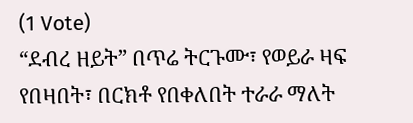(1 Vote)
“ደብረ ዘይት” በጥሬ ትርጉሙ፣ የወይራ ዛፍ የበዛበት፣ በርክቶ የበቀለበት ተራራ ማለት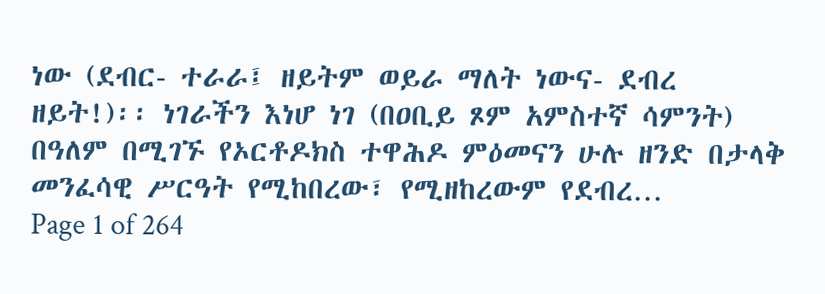ነው (ደብር- ተራራ፤ ዘይትም ወይራ ማለት ነውና- ደብረ ዘይት!)፡፡ ነገራችን እነሆ ነገ (በዐቢይ ጾም አምስተኛ ሳምንት) በዓለም በሚገኙ የኦርቶዶክስ ተዋሕዶ ምዕመናን ሁሉ ዘንድ በታላቅ መንፈሳዊ ሥርዓት የሚከበረው፣ የሚዘከረውም የደብረ…
Page 1 of 264